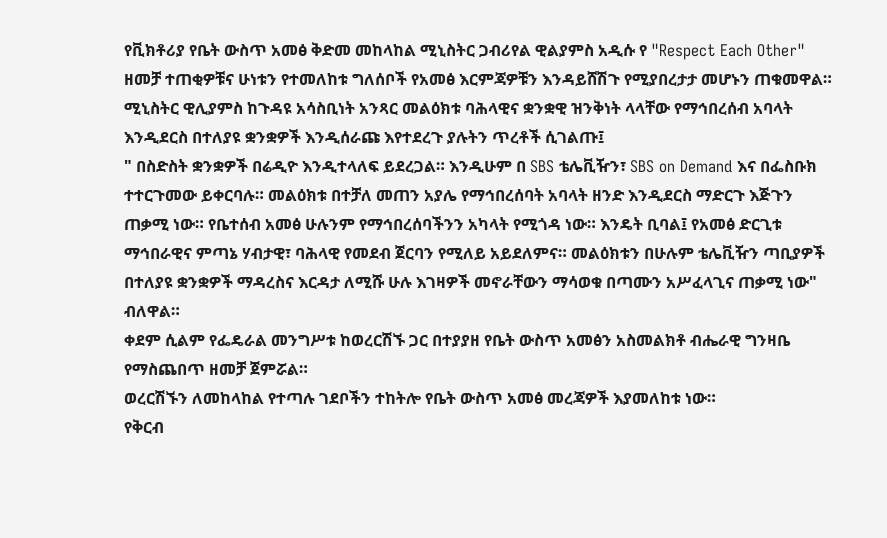የቪክቶሪያ የቤት ውስጥ አመፅ ቅድመ መከላከል ሚኒስትር ጋብሪየል ዊልያምስ አዲሱ የ "Respect Each Other" ዘመቻ ተጠቂዎቹና ሁነቱን የተመለከቱ ግለሰቦች የአመፅ እርምጃዎቹን እንዳይሸሽጉ የሚያበረታታ መሆኑን ጠቁመዋል።
ሚኒስትር ዊሊያምስ ከጉዳዩ አሳስቢነት አንጻር መልዕክቱ ባሕላዊና ቋንቋዊ ዝንቅነት ላላቸው የማኅበረሰብ አባላት እንዲደርስ በተለያዩ ቋንቋዎች እንዲሰራጩ እየተደረጉ ያሉትን ጥረቶች ሲገልጡ፤
" በስድስት ቋንቋዎች በሬዲዮ እንዲተላለፍ ይደረጋል። እንዲሁም በ SBS ቴሌቪዥን፣ SBS on Demand እና በፌስቡክ ተተርጉመው ይቀርባሉ። መልዕክቱ በተቻለ መጠን አያሌ የማኅበረሰባት አባላት ዘንድ እንዲደርስ ማድርጉ እጅጉን ጠቃሚ ነው። የቤተሰብ አመፅ ሁሉንም የማኅበረሰባችንን አካላት የሚጎዳ ነው። እንዴት ቢባል፤ የአመፅ ድርጊቱ ማኅበራዊና ምጣኔ ሃብታዊ፣ ባሕላዊ የመደብ ጀርባን የሚለይ አይደለምና። መልዕክቱን በሁሉም ቴሌቪዥን ጣቢያዎች በተለያዩ ቋንቋዎች ማዳረስና እርዳታ ለሚሹ ሁሉ እገዛዎች መኖራቸውን ማሳወቁ በጣሙን አሥፈላጊና ጠቃሚ ነው" ብለዋል።
ቀደም ሲልም የፌዴራል መንግሥቱ ከወረርሽኙ ጋር በተያያዘ የቤት ውስጥ አመፅን አስመልክቶ ብሔራዊ ግንዛቤ የማስጨበጥ ዘመቻ ጀምሯል።
ወረርሽኙን ለመከላከል የተጣሉ ገደቦችን ተከትሎ የቤት ውስጥ አመፅ መረጃዎች እያመለከቱ ነው።
የቅርብ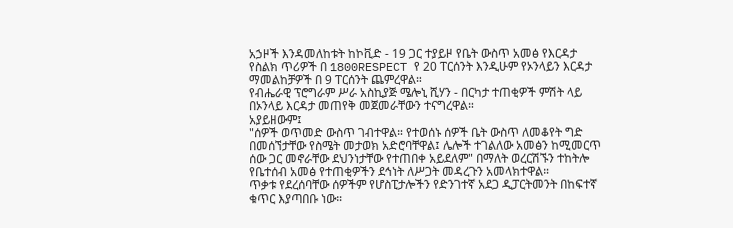አኃዞች እንዳመለከቱት ከኮቪድ - 19 ጋር ተያይዞ የቤት ውስጥ አመፅ የእርዳታ የስልክ ጥሪዎች በ 1800RESPECT የ 20 ፐርሰንት እንዲሁም የኦንላይን እርዳታ ማመልከቻዎች በ 9 ፐርሰንት ጨምረዋል።
የብሔራዊ ፕሮግራም ሥራ አስኪያጅ ሜሎኒ ሺሃን - በርካታ ተጠቂዎች ምሽት ላይ በኦንላይ እርዳታ መጠየቅ መጀመራቸውን ተናግረዋል።
አያይዘውም፤
"ሰዎች ወጥመድ ውስጥ ገብተዋል። የተወሰኑ ሰዎች ቤት ውስጥ ለመቆየት ግድ በመሰኘታቸው የስሜት መታወክ አድሮባቸዋል፤ ሌሎች ተገልለው አመፅን ከሚመርጥ ሰው ጋር መኖራቸው ደህንነታቸው የተጠበቀ አይደለም" በማለት ወረርሽኙን ተከትሎ የቤተሰብ አመፅ የተጠቂዎችን ደኅነት ለሥጋት መዳረጉን አመላክተዋል።
ጥቃቱ የደረሰባቸው ሰዎችም የሆስፒታሎችን የድንገተኛ አደጋ ዲፓርትመንት በከፍተኛ ቁጥር እያጣበቡ ነው።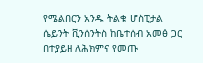የሜልበርን አንዱ ትልቁ ሆስፒታል ሴይንት ቪንሰንትስ ከቤተሰብ አመፅ ጋር በተያይዘ ለሕክምና የመጡ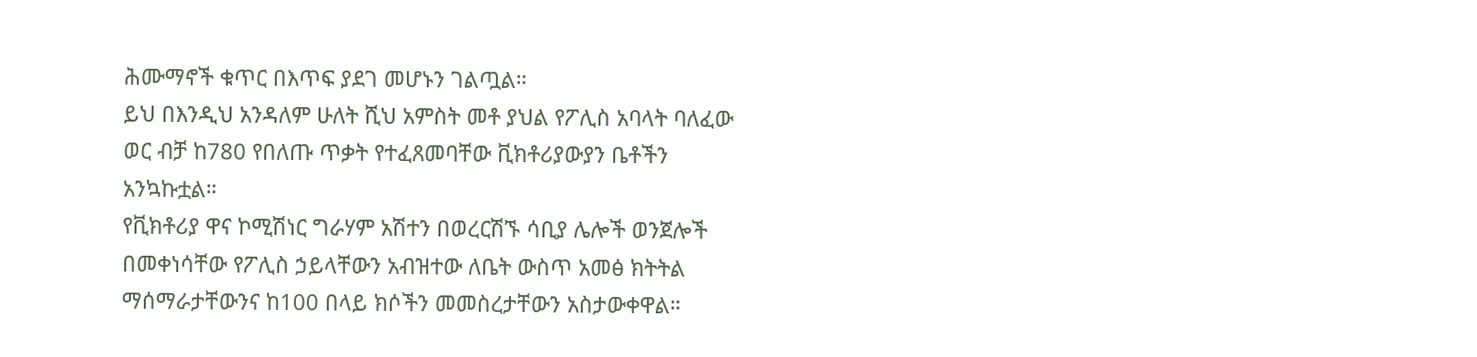ሕሙማኖች ቁጥር በእጥፍ ያደገ መሆኑን ገልጧል።
ይህ በእንዲህ አንዳለም ሁለት ሺህ አምስት መቶ ያህል የፖሊስ አባላት ባለፈው ወር ብቻ ከ780 የበለጡ ጥቃት የተፈጸመባቸው ቪክቶሪያውያን ቤቶችን አንኳኩቷል።
የቪክቶሪያ ዋና ኮሚሽነር ግራሃም አሽተን በወረርሽኙ ሳቢያ ሌሎች ወንጀሎች በመቀነሳቸው የፖሊስ ኃይላቸውን አብዝተው ለቤት ውስጥ አመፅ ክትትል ማሰማራታቸውንና ከ100 በላይ ክሶችን መመስረታቸውን አስታውቀዋል።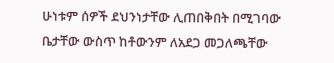ሁነቱም ሰዎች ደህንነታቸው ሊጠበቅበት በሚገባው ቤታቸው ውስጥ ከቶውንም ለአደጋ መጋለጫቸው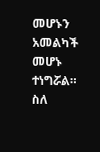መሆኑን አመልካች መሆኑ ተነግሯል።
ስለ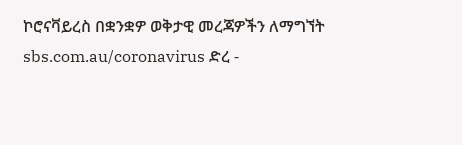ኮሮናቫይረስ በቋንቋዎ ወቅታዊ መረጃዎችን ለማግኘት sbs.com.au/coronavirus ድረ -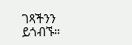ገጻችንን ይጎብኙ።